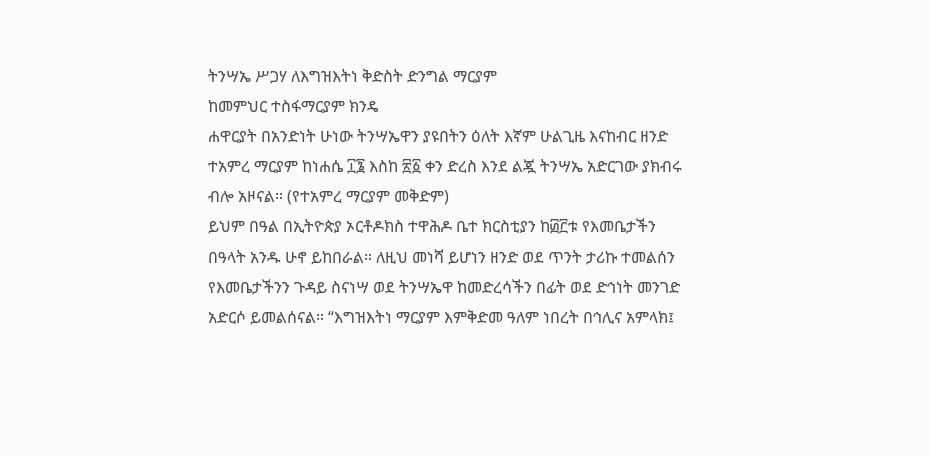ትንሣኤ ሥጋሃ ለእግዝእትነ ቅድስት ድንግል ማርያም
ከመምህር ተስፋማርያም ክንዴ
ሐዋርያት በአንድነት ሁነው ትንሣኤዋን ያዩበትን ዕለት እኛም ሁልጊዜ እናከብር ዘንድ ተአምረ ማርያም ከነሐሴ ፲፮ እስከ ፳፩ ቀን ድረስ እንደ ልጇ ትንሣኤ አድርገው ያክብሩ ብሎ አዞናል። (የተአምረ ማርያም መቅድም)
ይህም በዓል በኢትዮጵያ ኦርቶዶክስ ተዋሕዶ ቤተ ክርስቲያን ከ፴፫ቱ የእመቤታችን በዓላት አንዱ ሁኖ ይከበራል። ለዚህ መነሻ ይሆነን ዘንድ ወደ ጥንት ታሪኩ ተመልሰን የእመቤታችንን ጉዳይ ስናነሣ ወደ ትንሣኤዋ ከመድረሳችን በፊት ወደ ድኅነት መንገድ አድርሶ ይመልሰናል። “እግዝእትነ ማርያም እምቅድመ ዓለም ነበረት በኅሊና አምላክ፤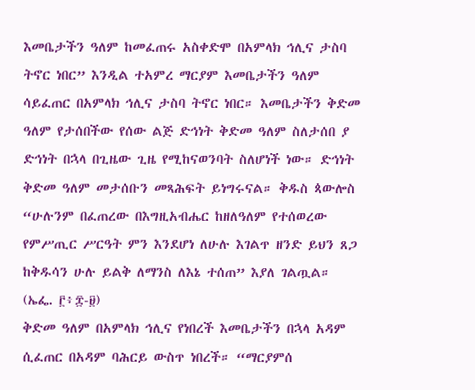እመቤታችን ዓለም ከመፈጠሩ አስቀድሞ በአምላክ ኅሊና ታስባ ትኖር ነበር” እንዲል ተአምረ ማርያም እመቤታችን ዓለም ሳይፈጠር በአምላክ ኅሊና ታስባ ትኖር ነበር። እመቤታችን ቅድመ ዓለም የታሰበችው የሰው ልጅ ድኅነት ቅድመ ዓለም ስለታሰበ ያ ድኅነት በኋላ በጊዜው ጊዜ የሚከናወንባት ስለሆነች ነው። ድኅነት ቅድመ ዓለም መታሰቡን መጻሕፍት ይነግሩናል። ቅዱስ ጳውሎስ “ሁሉንም በፈጠረው በእግዚአብሔር ከዘለዓለም የተሰወረው የምሥጢር ሥርዓት ምን እንደሆነ ለሁሉ እገልጥ ዘንድ ይህን ጸጋ ከቅዱሳን ሁሉ ይልቅ ለማንስ ለእኔ ተሰጠ” እያለ ገልጧል። (ኤፌ. ፫፥፰-፱)
ቅድመ ዓለም በአምላክ ኅሊና የነበረች እመቤታችን በኋላ አዳም ሲፈጠር በአዳም ባሕርይ ውስጥ ነበረች። “ማርያምሰ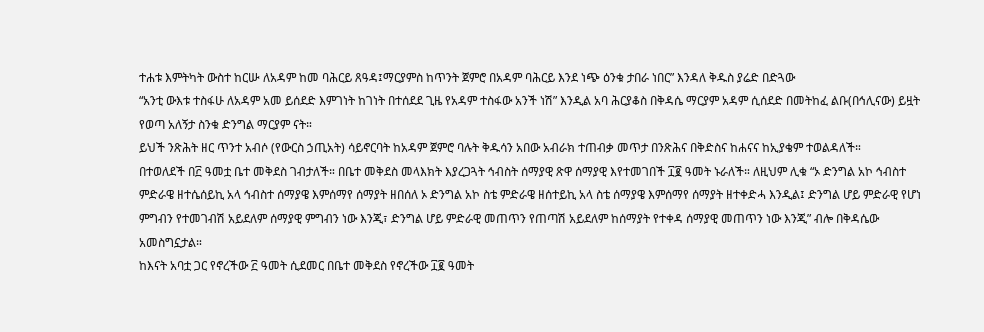ተሐቱ እምትካት ውስተ ከርሡ ለአዳም ከመ ባሕርይ ጸዓዳ፤ማርያምስ ከጥንት ጀምሮ በአዳም ባሕርይ እንደ ነጭ ዕንቁ ታበራ ነበር” እንዳለ ቅዱስ ያሬድ በድጓው
“አንቲ ውእቱ ተስፋሁ ለአዳም አመ ይሰደድ እምገነት ከገነት በተሰደደ ጊዜ የአዳም ተስፋው አንች ነሽ” እንዲል አባ ሕርያቆስ በቅዳሴ ማርያም አዳም ሲሰደድ በመትከፈ ልቡ(በኅሊናው) ይዟት የወጣ አለኝታ ስንቁ ድንግል ማርያም ናት።
ይህች ንጽሕት ዘር ጥንተ አብሶ (የውርስ ኃጢአት) ሳይኖርባት ከአዳም ጀምሮ ባሉት ቅዱሳን አበው አብራክ ተጠብቃ መጥታ በንጽሕና በቅድስና ከሐናና ከኢያቄም ተወልዳለች።
በተወለደች በ፫ ዓመቷ ቤተ መቅደስ ገብታለች። በቤተ መቅደስ መላእክት እያረጋጓት ኅብስት ሰማያዊ ጽዋ ሰማያዊ እየተመገበች ፲፪ ዓመት ኑራለች። ለዚህም ሊቁ “ኦ ድንግል አኮ ኅብስተ ምድራዌ ዘተሴሰይኪ አላ ኅብስተ ሰማያዌ እምሰማየ ሰማያት ዘበሰለ ኦ ድንግል አኮ ስቴ ምድራዌ ዘሰተይኪ አላ ስቴ ሰማያዌ እምሰማየ ሰማያት ዘተቀድሓ እንዲል፤ ድንግል ሆይ ምድራዊ የሆነ ምግብን የተመገብሽ አይደለም ሰማያዊ ምግብን ነው እንጂ፣ ድንግል ሆይ ምድራዊ መጠጥን የጠጣሽ አይደለም ከሰማያት የተቀዳ ሰማያዊ መጠጥን ነው እንጂ” ብሎ በቅዳሴው አመስግኗታል።
ከእናት አባቷ ጋር የኖረችው ፫ ዓመት ሲደመር በቤተ መቅደስ የኖረችው ፲፪ ዓመት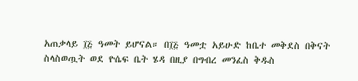አጠቃላይ ፲፭ ዓመት ይሆናል። በ፲፭ ዓመቷ አይሁድ ከቤተ መቅደስ በቅናት ስላስወጧት ወደ ዮሴፍ ቤት ሄዳ በዚያ በግብረ መንፈስ ቅዱስ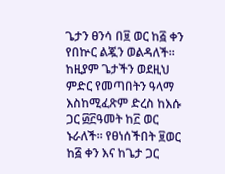ጌታን ፀንሳ በ፱ ወር ከ፭ ቀን የበኵር ልጇን ወልዳለች።
ከዚያም ጌታችን ወደዚህ ምድር የመጣበትን ዓላማ እስከሚፈጽም ድረስ ከእሱ ጋር ፴፫ዓመት ከ፫ ወር ኑራለች። የፀነሰችበት ፱ወር ከ፭ ቀን እና ከጌታ ጋር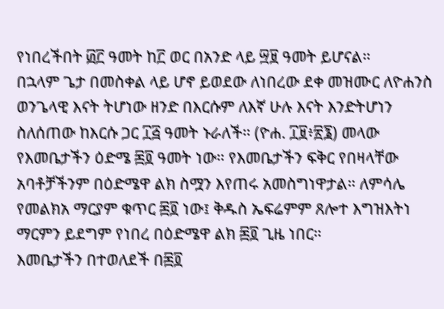የነበረችበት ፴፫ ዓመት ከ፫ ወር በአንድ ላይ ፵፱ ዓመት ይሆናል።
በኋላም ጌታ በመስቀል ላይ ሆኖ ይወደው ለነበረው ደቀ መዝሙር ለዮሐንስ ወንጌላዊ እናት ትሆነው ዘንድ በእርሱም ለእኛ ሁሉ እናት እንድትሆነን ስለሰጠው ከእርሱ ጋር ፲፭ ዓመት ኑራለች። (ዮሐ. ፲፱፥፳፮) መላው የእመቤታችን ዕድሜ ፷፬ ዓመት ነው። የእመቤታችን ፍቅር የበዛላቸው አባቶቻችንም በዕድሜዋ ልክ ስሟን እየጠሩ አመስግነዋታል። ለምሳሌ የመልክአ ማርያም ቁጥር ፷፬ ነው፤ ቅዱስ ኤፍሬምም ጸሎተ እግዝእትነ ማርምን ይደግም የነበረ በዕድሜዋ ልክ ፷፬ ጊዜ ነበር።
እመቤታችን በተወለደች በ፷፬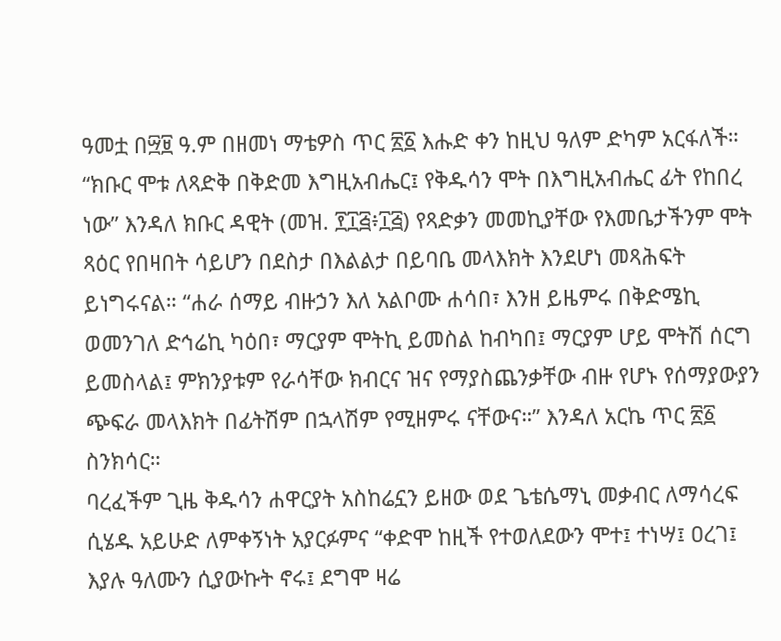ዓመቷ በ፵፱ ዓ.ም በዘመነ ማቴዎስ ጥር ፳፩ እሑድ ቀን ከዚህ ዓለም ድካም አርፋለች። “ክቡር ሞቱ ለጻድቅ በቅድመ እግዚአብሔር፤ የቅዱሳን ሞት በእግዚአብሔር ፊት የከበረ ነው” እንዳለ ክቡር ዳዊት (መዝ. ፻፲፭፥፲፭) የጻድቃን መመኪያቸው የእመቤታችንም ሞት ጻዕር የበዛበት ሳይሆን በደስታ በእልልታ በይባቤ መላእክት እንደሆነ መጻሕፍት ይነግሩናል። “ሐራ ሰማይ ብዙኃን እለ አልቦሙ ሐሳበ፣ እንዘ ይዜምሩ በቅድሜኪ ወመንገለ ድኅሬኪ ካዕበ፣ ማርያም ሞትኪ ይመስል ከብካበ፤ ማርያም ሆይ ሞትሽ ሰርግ ይመስላል፤ ምክንያቱም የራሳቸው ክብርና ዝና የማያስጨንቃቸው ብዙ የሆኑ የሰማያውያን ጭፍራ መላእክት በፊትሽም በኋላሽም የሚዘምሩ ናቸውና።” እንዳለ አርኬ ጥር ፳፩ ስንክሳር።
ባረፈችም ጊዜ ቅዱሳን ሐዋርያት አስከሬኗን ይዘው ወደ ጌቴሴማኒ መቃብር ለማሳረፍ ሲሄዱ አይሁድ ለምቀኝነት አያርፉምና “ቀድሞ ከዚች የተወለደውን ሞተ፤ ተነሣ፤ ዐረገ፤ እያሉ ዓለሙን ሲያውኩት ኖሩ፤ ደግሞ ዛሬ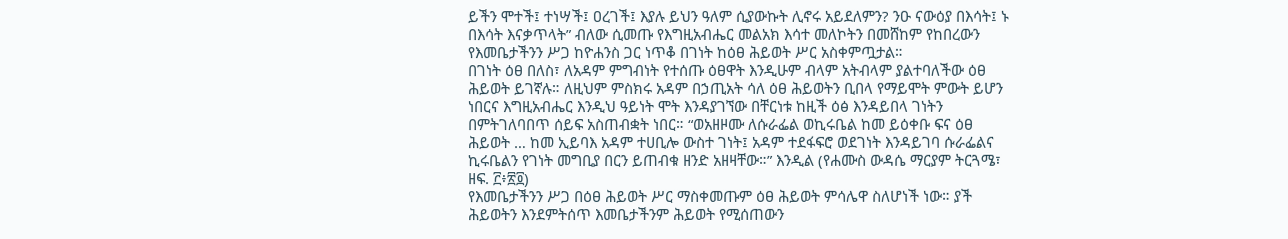ይችን ሞተች፤ ተነሣች፤ ዐረገች፤ እያሉ ይህን ዓለም ሲያውኩት ሊኖሩ አይደለምን? ንዑ ናውዕያ በእሳት፤ ኑ በእሳት እናቃጥላት” ብለው ሲመጡ የእግዚአብሔር መልአክ እሳተ መለኮትን በመሸከም የከበረውን የእመቤታችንን ሥጋ ከዮሐንስ ጋር ነጥቆ በገነት ከዕፀ ሕይወት ሥር አስቀምጧታል።
በገነት ዕፀ በለስ፣ ለአዳም ምግብነት የተሰጡ ዕፀዋት እንዲሁም ብላም አትብላም ያልተባለችው ዕፀ ሕይወት ይገኛሉ። ለዚህም ምስክሩ አዳም በኃጢአት ሳለ ዕፀ ሕይወትን ቢበላ የማይሞት ምውት ይሆን ነበርና እግዚአብሔር እንዲህ ዓይነት ሞት እንዳያገኘው በቸርነቱ ከዚች ዕፅ እንዳይበላ ገነትን በምትገለባበጥ ሰይፍ አስጠብቋት ነበር። “ወአዘዞሙ ለሱራፌል ወኪሩቤል ከመ ይዕቀቡ ፍና ዕፀ ሕይወት … ከመ ኢይባእ አዳም ተሀቢሎ ውስተ ገነት፤ አዳም ተደፋፍሮ ወደገነት እንዳይገባ ሱራፌልና ኪሩቤልን የገነት መግቢያ በርን ይጠብቁ ዘንድ አዘዛቸው።” እንዲል (የሐሙስ ውዳሴ ማርያም ትርጓሜ፣ ዘፍ. ፫፥፳፬)
የእመቤታችንን ሥጋ በዕፀ ሕይወት ሥር ማስቀመጡም ዕፀ ሕይወት ምሳሌዋ ስለሆነች ነው። ያች ሕይወትን እንደምትሰጥ እመቤታችንም ሕይወት የሚሰጠውን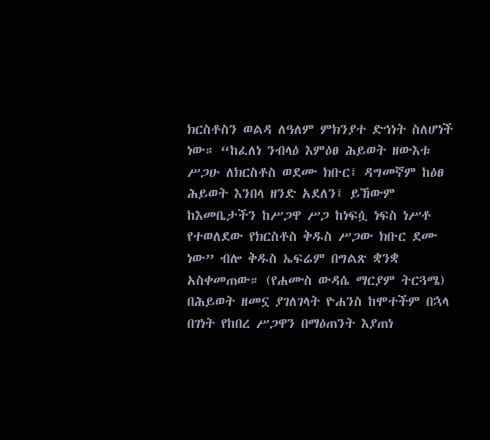ክርስቶስን ወልዳ ለዓለም ምክንያተ ድኅነት ስለሆነች ነው። “ከፈለነ ንብላዕ እምዕፀ ሕይወት ዘውእቱ ሥጋሁ ለክርስቶስ ወደሙ ክቡር፤ ዳግመኛም ከዕፀ ሕይወት እንበላ ዘንድ አደለን፤ ይኸውም ከእመቤታችን ከሥጋዋ ሥጋ ከነፍሷ ነፍስ ነሥቶ የተወለደው የክርስቶስ ቅዱስ ሥጋው ክቡር ደሙ ነው” ብሎ ቅዱስ ኤፍሬም በግልጽ ቋንቋ አስቀመጠው። (የሐሙስ ውዳሴ ማርያም ትርጓሜ)
በሕይወት ዘመኗ ያገለገላት ዮሐንስ ከሞተችም በኋላ በገነት የከበረ ሥጋዋን በማዕጠንት እያጠነ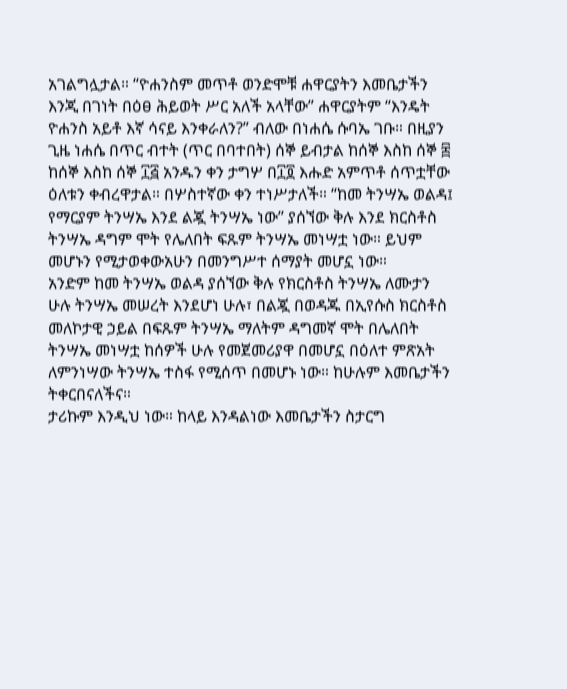አገልግሏታል። “ዮሐንስም መጥቶ ወንድሞቹ ሐዋርያትን እመቤታችን እንጂ በገነት በዕፀ ሕይወት ሥር አለች አላቸው” ሐዋርያትም “እንዴት ዮሐንስ አይቶ እኛ ሳናይ እንቀራለን?” ብለው በነሐሴ ሱባኤ ገቡ። በዚያን ጊዜ ነሐሴ በጥር ብተት (ጥር በባተበት) ሰኞ ይብታል ከሰኞ እስከ ሰኞ ፰ ከሰኞ እስከ ሰኞ ፲፭ አንዱን ቀን ታግሦ በ፲፬ እሑድ አምጥቶ ሰጥቷቸው ዕለቱን ቀብረዋታል። በሦስተኛው ቀን ተነሥታለች። “ከመ ትንሣኤ ወልዳ፤ የማርያም ትንሣኤ እንደ ልጇ ትንሣኤ ነው’’ ያሰኘው ቅሉ እንደ ክርስቶስ ትንሣኤ ዳግም ሞት የሌለበት ፍጹም ትንሣኤ መነሣቷ ነው። ይህም መሆኑን የሚታወቀውአሁን በመንግሥተ ሰማያት መሆኗ ነው።
አንድም ከመ ትንሣኤ ወልዳ ያሰኘው ቅሉ የክርስቶስ ትንሣኤ ለሙታን ሁሉ ትንሣኤ መሠረት እንደሆነ ሁሉ፣ በልጇ በወዳጁ በኢየሱስ ክርስቶስ መለኮታዊ ኃይል በፍጹም ትንሣኤ ማለትም ዳግመኛ ሞት በሌለበት ትንሣኤ መነሣቷ ከሰዎች ሁሉ የመጀመሪያዋ በመሆኗ በዕለተ ምጽአት ለምንነሣው ትንሣኤ ተስፋ የሚሰጥ በመሆኑ ነው። ከሁሉም እመቤታችን ትቀርበናለችና።
ታሪኩም እንዲህ ነው። ከላይ እንዳልነው እመቤታችን ስታርግ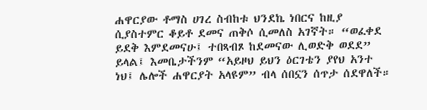ሐዋርያው ቶማስ ሀገረ ስብከቱ ህንደኬ ነበርና ከዚያ ሲያስተምር ቆይቶ ደመና ጠቅሶ ሲመለስ አገኛት። “ወፈቀደ ይደቅ እምደመናሁ፤ ተበጻብጾ ከደመናው ሊወድቅ ወደደ” ይላል፤ እመቤታችንም “አይዞህ ይህን ዕርገቴን ያየህ አንተ ነህ፤ ሌሎች ሐዋርያት አላዩም” ብላ ሰበኗን ሰጥታ ሰደዋለች።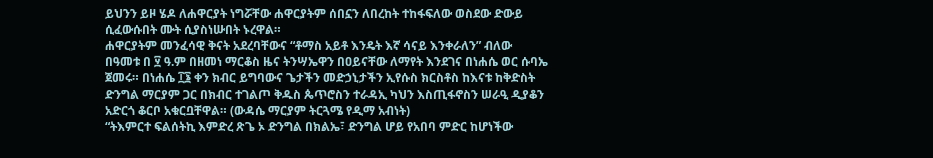ይህንን ይዞ ሄዶ ለሐዋርያት ነግሯቸው ሐዋርያትም ሰበኗን ለበረከት ተከፋፍለው ወስደው ድውይ ሲፈውሱበት ሙት ሲያስነሡበት ኑረዋል።
ሐዋርያትም መንፈሳዊ ቅናት አደረባቸውና “ቶማስ አይቶ እንዴት እኛ ሳናይ እንቀራለን” ብለው በዓመቱ በ ፶ ዓ.ም በዘመነ ማርቆስ ዜና ትንሣኤዋን በዐይናቸው ለማየት እንደገና በነሐሴ ወር ሱባኤ ጀመሩ። በነሐሴ ፲፮ ቀን ክብር ይግባውና ጌታችን መድኃኒታችን ኢየሱስ ክርስቶስ ከእናቱ ከቅድስት ድንግል ማርያም ጋር በክብር ተገልጦ ቅዱስ ጴጥሮስን ተራዳኢ ካህን እስጢፋኖስን ሠራዒ ዲያቆን አድርጎ ቆርቦ አቁርቧቸዋል። (ውዳሴ ማርያም ትርጓሜ የዲማ አብነት)
“ትእምርተ ፍልሰትኪ እምድረ ጽጌ ኦ ድንግል በክልኤ፣ ድንግል ሆይ የአበባ ምድር ከሆነችው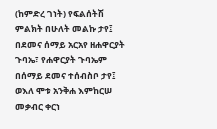(ከምድረ ገነት) የፍልሰትሽ ምልክት በሁለት መልኩ ታየ፤ በደመና ሰማይ አርአየ ዘሐዋርያት ጉባኤ፣ የሐዋርያት ጉባኤም በሰማይ ደመና ተሰብስቦ ታየ፤ ወእለ ሞቱ አንቅሐ እምከርሠ መቃብር ቀርነ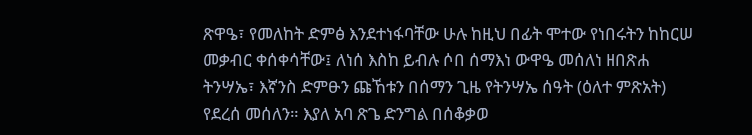ጽዋዔ፣ የመለከት ድምፅ እንደተነፋባቸው ሁሉ ከዚህ በፊት ሞተው የነበሩትን ከከርሠ መቃብር ቀሰቀሳቸው፤ ለነሰ እስከ ይብሉ ሶበ ሰማእነ ውዋዔ መሰለነ ዘበጽሐ ትንሣኤ፣ እኛንስ ድምፁን ጩኸቱን በሰማን ጊዜ የትንሣኤ ሰዓት (ዕለተ ምጽአት) የደረሰ መሰለን። እያለ አባ ጽጌ ድንግል በሰቆቃወ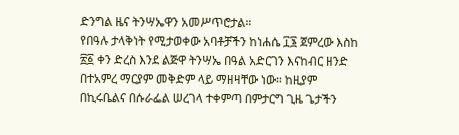ድንግል ዜና ትንሣኤዋን አመሥጥሮታል።
የበዓሉ ታላቅነት የሚታወቀው አባቶቻችን ከነሐሴ ፲፮ ጀምረው እስከ ፳፩ ቀን ድረስ እንደ ልጅዋ ትንሣኤ በዓል አድርገን እናከብር ዘንድ በተአምረ ማርያም መቅድም ላይ ማዘዛቸው ነው። ከዚያም በኪሩቤልና በሱራፌል ሠረገላ ተቀምጣ በምታርግ ጊዜ ጌታችን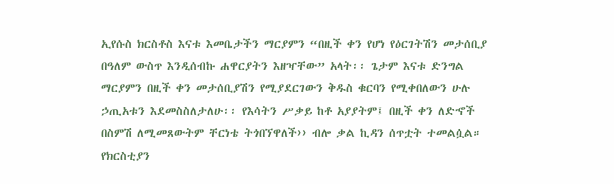ኢየሱስ ክርስቶስ እናቱ እመቤታችን ማርያምን “በዚች ቀን የሆነ የዕርገትሽን መታሰቢያ በዓለም ውስጥ እንዲሰብኩ ሐዋርያትን እዘዣቸው” አላት፡፡ ጌታም እናቱ ድንግል ማርያምን በዚች ቀን መታሰቢያሽን የሚያደርገውን ቅዱስ ቁርባን የሚቀበለውን ሁሉ ኃጢአቱን እደመስስለታለሁ፡፡ የእሳትን ሥቃይ ከቶ አያያትም፤ በዚች ቀን ለድኆች በስምሽ ለሚመጸውትም ቸርነቴ ትጎበኘዋለች›› ብሎ ቃል ኪዳን ሰጥቷት ተመልሷል።
የክርስቲያን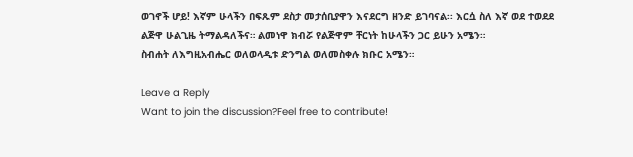ወገኖች ሆይ! እኛም ሁላችን በፍጹም ደስታ መታሰቢያዋን እናደርግ ዘንድ ይገባናል፡፡ እርሷ ስለ እኛ ወደ ተወደደ ልጅዋ ሁልጊዜ ትማልዳለችና። ልመነዋ ክብሯ የልጅዋም ቸርነት ከሁላችን ጋር ይሁን አሜን።
ስብሐት ለእግዚአብሔር ወለወላዲቱ ድንግል ወለመስቀሉ ክቡር አሜን።

Leave a Reply
Want to join the discussion?Feel free to contribute!